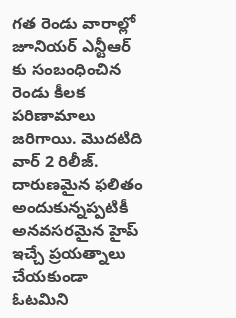గత రెండు వారాల్లో జూనియర్ ఎన్టీఆర్ కు సంబంధించిన రెండు కీలక పరిణామాలు జరిగాయి. మొదటిది వార్ 2 రిలీజ్. దారుణమైన ఫలితం అందుకున్నప్పటికీ అనవసరమైన హైప్ ఇచ్చే ప్రయత్నాలు చేయకుండా ఓటమిని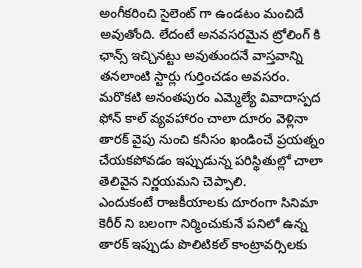అంగీకరించి సైలెంట్ గా ఉండటం మంచిదే అవుతోంది. లేదంటే అనవసరమైన ట్రోలింగ్ కి ఛాన్స్ ఇచ్చినట్టు అవుతుందనే వాస్తవాన్ని తనలాంటి స్టార్లు గుర్తించడం అవసరం. మరొకటి అనంతపురం ఎమ్మెల్యే వివాదాస్పద ఫోన్ కాల్ వ్యవహారం చాలా దూరం వెళ్లినా తారక్ వైపు నుంచి కనీసం ఖండించే ప్రయత్నం చేయకపోవడం ఇప్పుడున్న పరిస్థితుల్లో చాలా తెలివైన నిర్ణయమని చెప్పాలి.
ఎందుకంటే రాజకీయాలకు దూరంగా సినిమా కెరీర్ ని బలంగా నిర్మించుకునే పనిలో ఉన్న తారక్ ఇప్పుడు పొలిటికల్ కాంట్రావర్సిలకు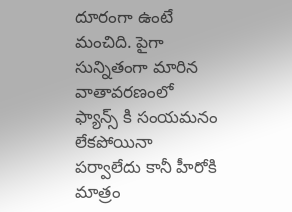దూరంగా ఉంటే మంచిది. పైగా సున్నితంగా మారిన వాతావరణంలో ఫ్యాన్స్ కి సంయమనం లేకపోయినా పర్వాలేదు కానీ హీరోకి మాత్రం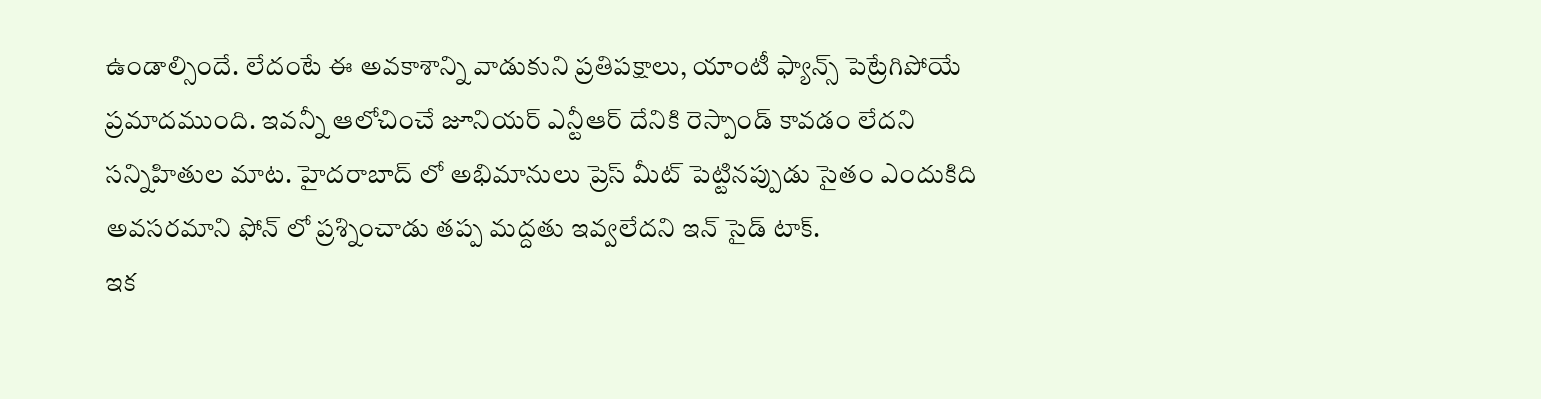ఉండాల్సిందే. లేదంటే ఈ అవకాశాన్ని వాడుకుని ప్రతిపక్షాలు, యాంటీ ఫ్యాన్స్ పెట్రేగిపోయే ప్రమాదముంది. ఇవన్నీ ఆలోచించే జూనియర్ ఎన్టీఆర్ దేనికి రెస్పాండ్ కావడం లేదని సన్నిహితుల మాట. హైదరాబాద్ లో అభిమానులు ప్రెస్ మీట్ పెట్టినప్పుడు సైతం ఎందుకిది అవసరమాని ఫోన్ లో ప్రశ్నించాడు తప్ప మద్దతు ఇవ్వలేదని ఇన్ సైడ్ టాక్.
ఇక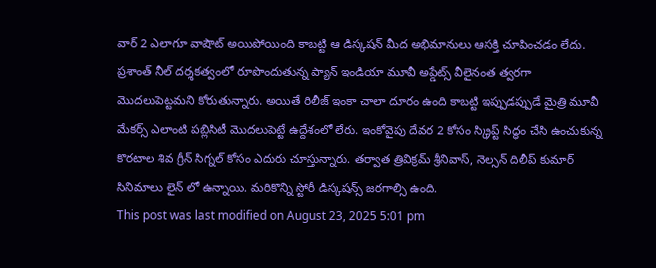వార్ 2 ఎలాగూ వాషౌట్ అయిపోయింది కాబట్టి ఆ డిస్కషన్ మీద అభిమానులు ఆసక్తి చూపించడం లేదు. ప్రశాంత్ నీల్ దర్శకత్వంలో రూపొందుతున్న ప్యాన్ ఇండియా మూవీ అప్డేట్స్ వీలైనంత త్వరగా మొదలుపెట్టమని కోరుతున్నారు. అయితే రిలీజ్ ఇంకా చాలా దూరం ఉంది కాబట్టి ఇప్పుడప్పుడే మైత్రి మూవీ మేకర్స్ ఎలాంటి పబ్లిసిటీ మొదలుపెట్టే ఉద్దేశంలో లేరు. ఇంకోవైపు దేవర 2 కోసం స్క్రిప్ట్ సిద్ధం చేసి ఉంచుకున్న కొరటాల శివ గ్రీన్ సిగ్నల్ కోసం ఎదురు చూస్తున్నారు. తర్వాత త్రివిక్రమ్ శ్రీనివాస్, నెల్సన్ దిలీప్ కుమార్ సినిమాలు లైన్ లో ఉన్నాయి. మరికొన్ని స్టోరీ డిస్కషన్స్ జరగాల్సి ఉంది.
This post was last modified on August 23, 2025 5:01 pm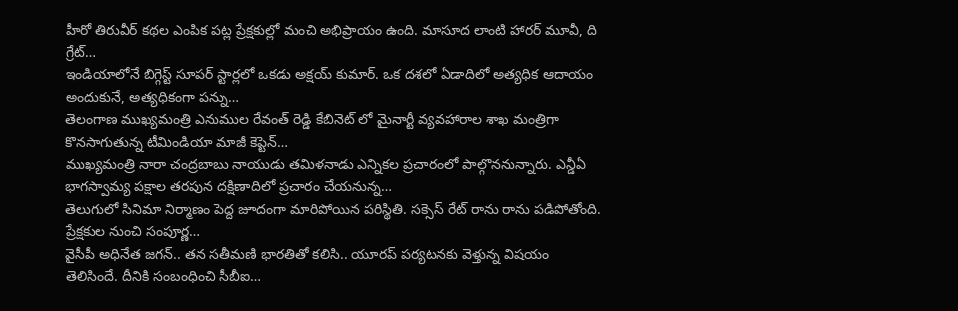హీరో తిరువీర్ కథల ఎంపిక పట్ల ప్రేక్షకుల్లో మంచి అభిప్రాయం ఉంది. మాసూద లాంటి హారర్ మూవీ, ది గ్రేట్…
ఇండియాలోనే బిగ్గెస్ట్ సూపర్ స్టార్లలో ఒకడు అక్షయ్ కుమార్. ఒక దశలో ఏడాదిలో అత్యధిక ఆదాయం అందుకునే, అత్యధికంగా పన్ను…
తెలంగాణ ముఖ్యమంత్రి ఎనుముల రేవంత్ రెడ్డి కేబినెట్ లో మైనార్టీ వ్యవహారాల శాఖ మంత్రిగా కొనసాగుతున్న టీమిండియా మాజీ కెప్టెన్…
ముఖ్యమంత్రి నారా చంద్రబాబు నాయుడు తమిళనాడు ఎన్నికల ప్రచారంలో పాల్గొననున్నారు. ఎన్డీఏ భాగస్వామ్య పక్షాల తరపున దక్షిణాదిలో ప్రచారం చేయనున్న…
తెలుగులో సినిమా నిర్మాణం పెద్ద జూదంగా మారిపోయిన పరిస్థితి. సక్సెస్ రేట్ రాను రాను పడిపోతోంది. ప్రేక్షకుల నుంచి సంపూర్ణ…
వైసీపీ అధినేత జగన్.. తన సతీమణి భారతితో కలిసి.. యూరప్ పర్యటనకు వెళ్తున్న విషయం తెలిసిందే. దీనికి సంబంధించి సీబీఐ…